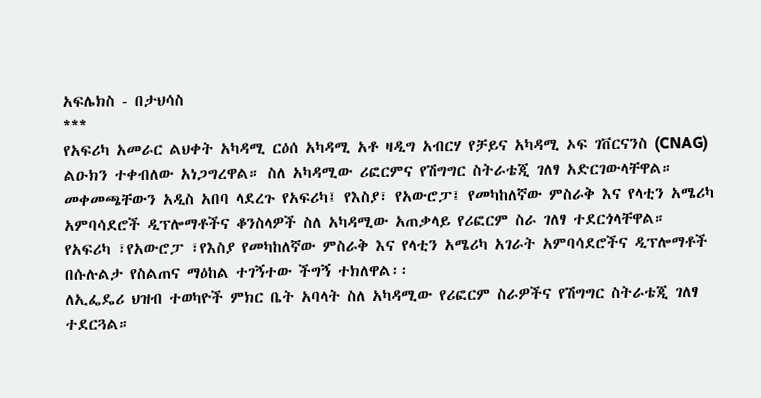አፍሌክስ - በታህሳስ
***
የአፍሪካ አመራር ልህቀት አካዳሚ ርዕሰ አካዳሚ አቶ ዛዲግ አብርሃ የቻይና አካዳሚ ኦፍ ገቨርናንስ (CNAG) ልዑክን ተቀብለው አነጋግረዋል። ስለ አካዳሚው ሪፎርምና የሽግግር ስትራቴጂ ገለፃ አድርገውላቸዋል።
መቀመጫቸውን አዲስ አበባ ላደረጉ የአፍሪካ፤ የእስያ፣ የአውሮፓ፤ የመካከለኛው ምስራቅ እና የላቲን አሜሪካ አምባሳደሮች ዲፕሎማቶችና ቆንስላዎች ስለ አካዳሚው አጠቃላይ የሪፎርም ስራ ገለፃ ተደርጎላቸዋል።
የአፍሪካ ፣የአውሮፓ ፣የእስያ የመካከለኛው ምስራቅ እና የላቲን አሜሪካ አገራት አምባሳደሮችና ዲፕሎማቶች በሱሉልታ የስልጠና ማዕከል ተገኝተው ችግኝ ተክለዋል፡፡
ለኢፌዴሪ ህዝብ ተወካዮች ምክር ቤት አባላት ስለ አካዳሚው የሪፎርም ስራዎችና የሽግግር ስትራቴጂ ገለፃ ተደርጓል።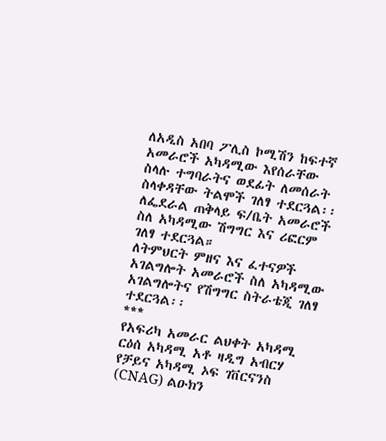ለአዲስ አበባ ፖሊስ ኮሚሽን ከፍተኛ አመራሮች አካዳሚው እየሰራቸው ስላሉ ተግባራትና ወደፊት ለመሰራት ስላቀዳቸው ትልሞች ገለፃ ተደርጓል፡፡
ለፌደራል ጠቅላይ ፍ/ቤት አመራሮች ስለ አካዳሚው ሽግግር እና ሪፎርም ገለፃ ተደርጓል።
ለትምህርት ምዘና እና ፈተናዎች አገልግሎት አመራሮች ስለ አካዳሚው አገልግሎትና የሽግግር ስትራቴጂ ገለፃ ተደርጓል፡፡
***
የአፍሪካ አመራር ልህቀት አካዳሚ ርዕሰ አካዳሚ አቶ ዛዲግ አብርሃ የቻይና አካዳሚ ኦፍ ገቨርናንስ (CNAG) ልዑክን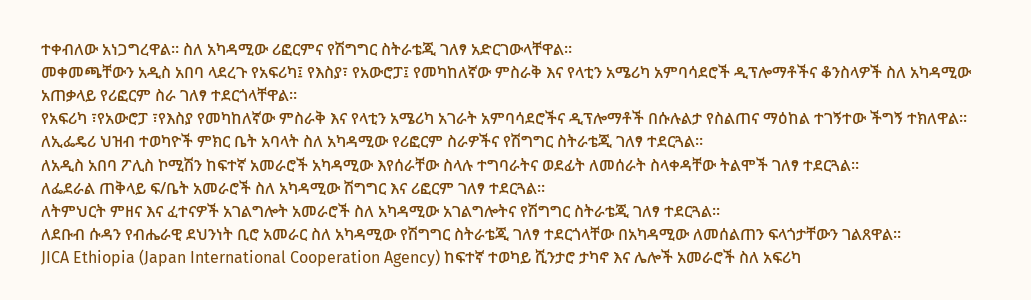ተቀብለው አነጋግረዋል። ስለ አካዳሚው ሪፎርምና የሽግግር ስትራቴጂ ገለፃ አድርገውላቸዋል።
መቀመጫቸውን አዲስ አበባ ላደረጉ የአፍሪካ፤ የእስያ፣ የአውሮፓ፤ የመካከለኛው ምስራቅ እና የላቲን አሜሪካ አምባሳደሮች ዲፕሎማቶችና ቆንስላዎች ስለ አካዳሚው አጠቃላይ የሪፎርም ስራ ገለፃ ተደርጎላቸዋል።
የአፍሪካ ፣የአውሮፓ ፣የእስያ የመካከለኛው ምስራቅ እና የላቲን አሜሪካ አገራት አምባሳደሮችና ዲፕሎማቶች በሱሉልታ የስልጠና ማዕከል ተገኝተው ችግኝ ተክለዋል፡፡
ለኢፌዴሪ ህዝብ ተወካዮች ምክር ቤት አባላት ስለ አካዳሚው የሪፎርም ስራዎችና የሽግግር ስትራቴጂ ገለፃ ተደርጓል።
ለአዲስ አበባ ፖሊስ ኮሚሽን ከፍተኛ አመራሮች አካዳሚው እየሰራቸው ስላሉ ተግባራትና ወደፊት ለመሰራት ስላቀዳቸው ትልሞች ገለፃ ተደርጓል፡፡
ለፌደራል ጠቅላይ ፍ/ቤት አመራሮች ስለ አካዳሚው ሽግግር እና ሪፎርም ገለፃ ተደርጓል።
ለትምህርት ምዘና እና ፈተናዎች አገልግሎት አመራሮች ስለ አካዳሚው አገልግሎትና የሽግግር ስትራቴጂ ገለፃ ተደርጓል፡፡
ለደቡብ ሱዳን የብሔራዊ ደህንነት ቢሮ አመራር ስለ አካዳሚው የሽግግር ስትራቴጂ ገለፃ ተደርጎላቸው በአካዳሚው ለመሰልጠን ፍላጎታቸውን ገልጸዋል፡፡
JICA Ethiopia (Japan International Cooperation Agency) ከፍተኛ ተወካይ ሺንታሮ ታካኖ እና ሌሎች አመራሮች ስለ አፍሪካ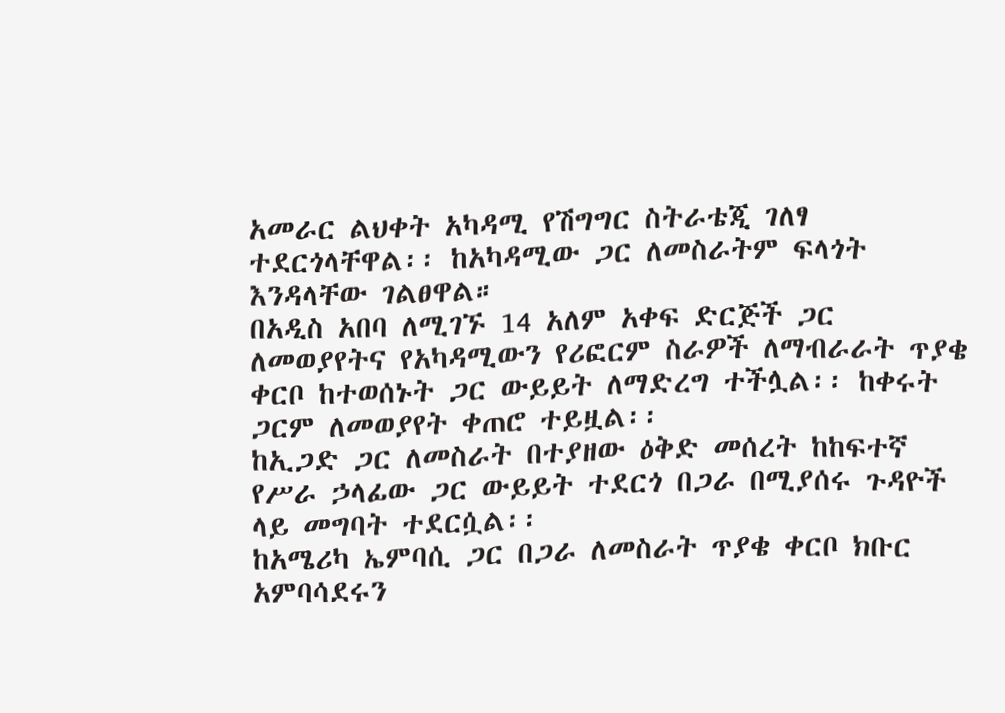አመራር ልህቀት አካዳሚ የሽግግር ስትራቴጂ ገለፃ ተደርጎላቸዋል፡፡ ከአካዳሚው ጋር ለመስራትም ፍላጎት እንዳላቸው ገልፀዋል።
በአዲስ አበባ ለሚገኙ 14 አለም አቀፍ ድርጅች ጋር ለመወያየትና የአካዳሚውን የሪፎርም ስራዎች ለማብራራት ጥያቄ ቀርቦ ከተወሰኑት ጋር ውይይት ለማድረግ ተችሏል፡፡ ከቀሩት ጋርም ለመወያየት ቀጠሮ ተይዟል፡፡
ከኢጋድ ጋር ለመስራት በተያዘው ዕቅድ መሰረት ከከፍተኛ የሥራ ኃላፊው ጋር ውይይት ተደርጎ በጋራ በሚያሰሩ ጉዳዮች ላይ መግባት ተደርሷል፡፡
ከአሜሪካ ኤምባሲ ጋር በጋራ ለመስራት ጥያቄ ቀርቦ ክቡር አምባሳደሩን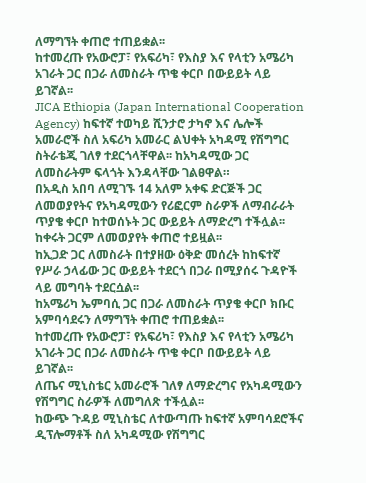ለማግኘት ቀጠሮ ተጠይቋል፡፡
ከተመረጡ የአውሮፓ፣ የአፍሪካ፣ የእስያ እና የላቲን አሜሪካ አገራት ጋር በጋራ ለመስራት ጥቄ ቀርቦ በውይይት ላይ ይገኛል፡፡
JICA Ethiopia (Japan International Cooperation Agency) ከፍተኛ ተወካይ ሺንታሮ ታካኖ እና ሌሎች አመራሮች ስለ አፍሪካ አመራር ልህቀት አካዳሚ የሽግግር ስትራቴጂ ገለፃ ተደርጎላቸዋል፡፡ ከአካዳሚው ጋር ለመስራትም ፍላጎት እንዳላቸው ገልፀዋል።
በአዲስ አበባ ለሚገኙ 14 አለም አቀፍ ድርጅች ጋር ለመወያየትና የአካዳሚውን የሪፎርም ስራዎች ለማብራራት ጥያቄ ቀርቦ ከተወሰኑት ጋር ውይይት ለማድረግ ተችሏል፡፡ ከቀሩት ጋርም ለመወያየት ቀጠሮ ተይዟል፡፡
ከኢጋድ ጋር ለመስራት በተያዘው ዕቅድ መሰረት ከከፍተኛ የሥራ ኃላፊው ጋር ውይይት ተደርጎ በጋራ በሚያሰሩ ጉዳዮች ላይ መግባት ተደርሷል፡፡
ከአሜሪካ ኤምባሲ ጋር በጋራ ለመስራት ጥያቄ ቀርቦ ክቡር አምባሳደሩን ለማግኘት ቀጠሮ ተጠይቋል፡፡
ከተመረጡ የአውሮፓ፣ የአፍሪካ፣ የእስያ እና የላቲን አሜሪካ አገራት ጋር በጋራ ለመስራት ጥቄ ቀርቦ በውይይት ላይ ይገኛል፡፡
ለጤና ሚኒስቴር አመራሮች ገለፃ ለማድረግና የአካዳሚውን የሽግግር ስራዎች ለመግለጽ ተችሏል፡፡
ከውጭ ጉዳይ ሚኒስቴር ለተውጣጡ ከፍተኛ አምባሳደሮችና ዲፕሎማቶች ስለ አካዳሚው የሽግግር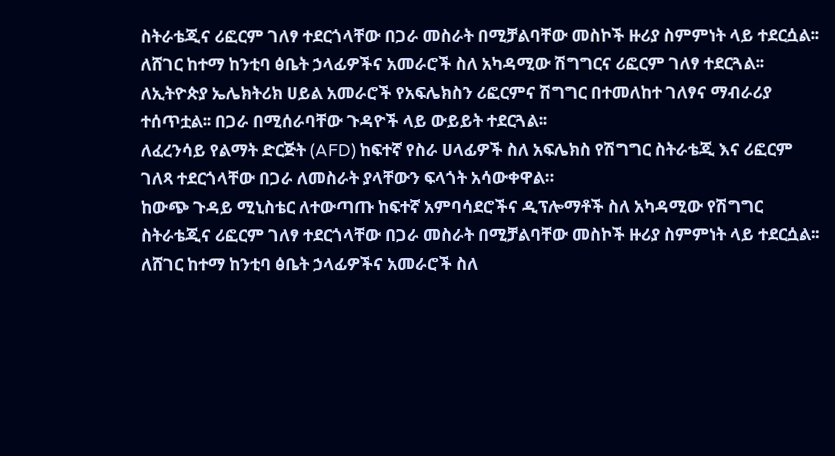ስትራቴጂና ሪፎርም ገለፃ ተደርጎላቸው በጋራ መስራት በሚቻልባቸው መስኮች ዙሪያ ስምምነት ላይ ተደርሷል፡፡
ለሸገር ከተማ ከንቲባ ፅቤት ኃላፊዎችና አመራሮች ስለ አካዳሚው ሽግግርና ሪፎርም ገለፃ ተደርጓል፡፡
ለኢትዮጵያ ኤሌክትሪክ ሀይል አመራሮች የአፍሌክስን ሪፎርምና ሽግግር በተመለከተ ገለፃና ማብራሪያ ተሰጥቷል፡፡ በጋራ በሚሰራባቸው ጉዳዮች ላይ ውይይት ተደርጓል፡፡
ለፈረንሳይ የልማት ድርጅት (AFD) ከፍተኛ የስራ ሀላፊዎች ስለ አፍሌክስ የሽግግር ስትራቴጂ እና ሪፎርም ገለጻ ተደርጎላቸው በጋራ ለመስራት ያላቸውን ፍላጎት አሳውቀዋል።
ከውጭ ጉዳይ ሚኒስቴር ለተውጣጡ ከፍተኛ አምባሳደሮችና ዲፕሎማቶች ስለ አካዳሚው የሽግግር ስትራቴጂና ሪፎርም ገለፃ ተደርጎላቸው በጋራ መስራት በሚቻልባቸው መስኮች ዙሪያ ስምምነት ላይ ተደርሷል፡፡
ለሸገር ከተማ ከንቲባ ፅቤት ኃላፊዎችና አመራሮች ስለ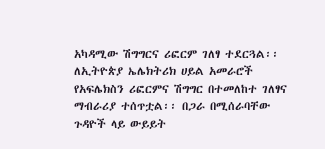አካዳሚው ሽግግርና ሪፎርም ገለፃ ተደርጓል፡፡
ለኢትዮጵያ ኤሌክትሪክ ሀይል አመራሮች የአፍሌክስን ሪፎርምና ሽግግር በተመለከተ ገለፃና ማብራሪያ ተሰጥቷል፡፡ በጋራ በሚሰራባቸው ጉዳዮች ላይ ውይይት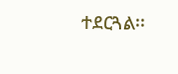ተደርጓል፡፡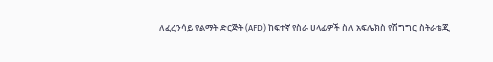ለፈረንሳይ የልማት ድርጅት (AFD) ከፍተኛ የስራ ሀላፊዎች ስለ አፍሌክስ የሽግግር ስትራቴጂ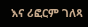እና ሪፎርም ገለጻ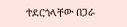ተደርጎላቸው በጋራ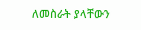ለመስራት ያላቸውን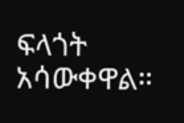ፍላጎት አሳውቀዋል።